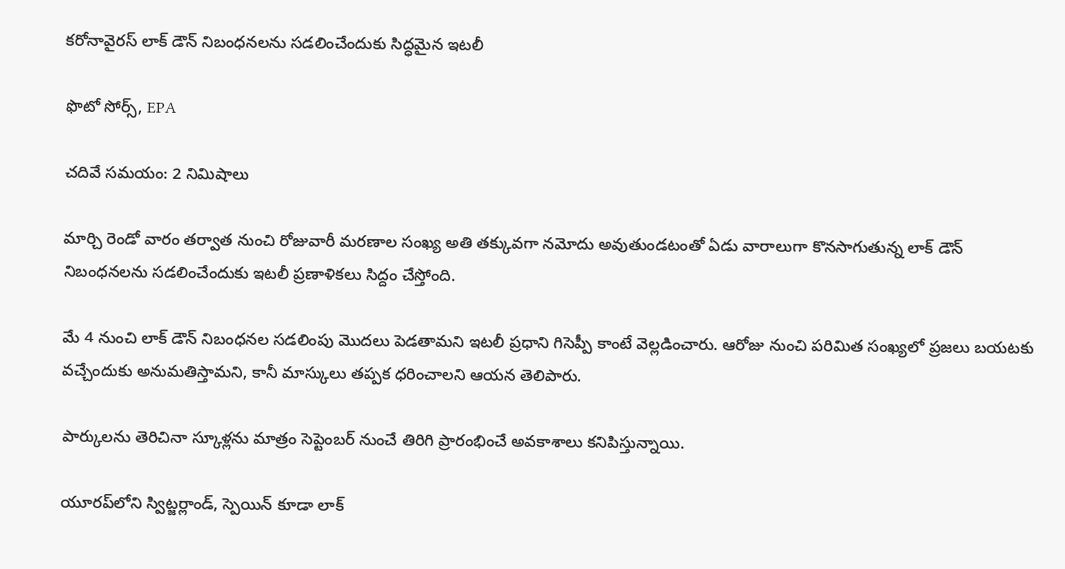కరోనావైరస్ లాక్ డౌన్ నిబంధనలను సడలించేందుకు సిద్ధమైన ఇటలీ

ఫొటో సోర్స్, EPA

చదివే సమయం: 2 నిమిషాలు

మార్చి రెండో వారం తర్వాత నుంచి రోజువారీ మరణాల సంఖ్య అతి తక్కువగా నమోదు అవుతుండటంతో ఏడు వారాలుగా కొనసాగుతున్న లాక్ డౌన్ నిబంధనలను సడలించేందుకు ఇటలీ ప్రణాళికలు సిద్దం చేస్తోంది.

మే 4 నుంచి లాక్ డౌన్ నిబంధనల సడలింపు మొదలు పెడతామని ఇటలీ ప్రధాని గిసెప్పీ కాంటే వెల్లడించారు. ఆరోజు నుంచి పరిమిత సంఖ్యలో ప్రజలు బయటకు వచ్చేందుకు అనుమతిస్తామని, కానీ మాస్కులు తప్పక ధరించాలని ఆయన తెలిపారు.

పార్కులను తెరిచినా స్కూళ్లను మాత్రం సెప్టెంబర్ నుంచే తిరిగి ప్రారంభించే అవకాశాలు కనిపిస్తున్నాయి.

యూరప్‌లోని స్విట్జర్లాండ్, స్పెయిన్ కూడా లాక్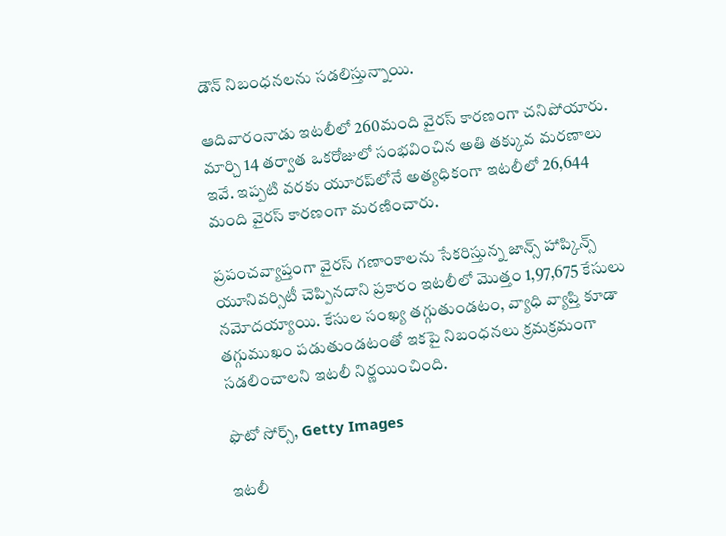డౌన్ నిబంధనలను సడలిస్తున్నాయి.

ఆదివారంనాడు ఇటలీలో 260మంది వైరస్ కారణంగా చనిపోయారు. మార్చి 14 తర్వాత ఒకరోజులో సంభవించిన అతి తక్కువ మరణాలు ఇవే. ఇప్పటి వరకు యూరప్‌లోనే అత్యధికంగా ఇటలీలో 26,644 మంది వైరస్ కారణంగా మరణించారు.

ప్రపంచవ్యాప్తంగా వైరస్ గణాంకాలను సేకరిస్తున్న జాన్స్ హాప్కిన్స్ యూనివర్సిటీ చెప్పినదాని ప్రకారం ఇటలీలో మొత్తం 1,97,675 కేసులు నమోదయ్యాయి. కేసుల సంఖ్య తగ్గుతుండటం, వ్యాధి వ్యాప్తి కూడా తగ్గుముఖం పడుతుండటంతో ఇకపై నిబంధనలు క్రమక్రమంగా సడలించాలని ఇటలీ నిర్ణయించింది.

ఫొటో సోర్స్, Getty Images

ఇటలీ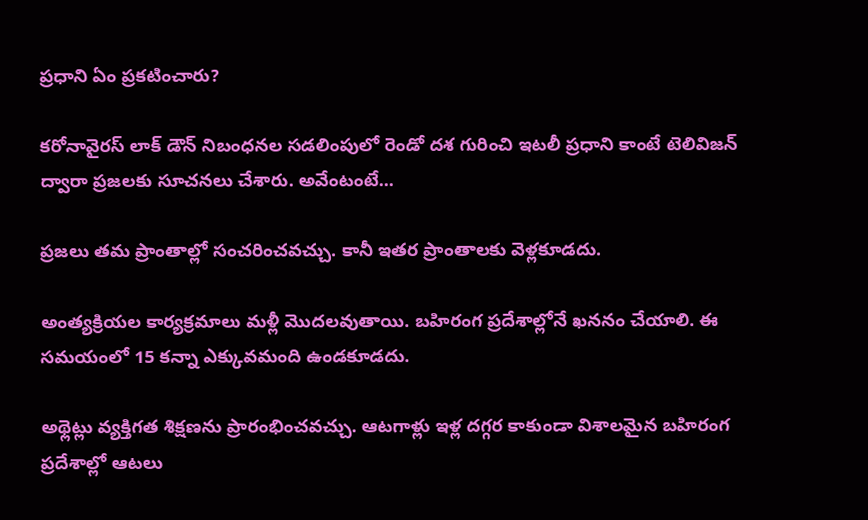ప్రధాని ఏం ప్రకటించారు?

కరోనావైరస్ లాక్ డౌన్ నిబంధనల సడలింపులో రెండో దశ గురించి ఇటలీ ప్రధాని కాంటే టెలివిజన్ ద్వారా ప్రజలకు సూచనలు చేశారు. అవేంటంటే...

ప్రజలు తమ ప్రాంతాల్లో సంచరించవచ్చు. కానీ ఇతర ప్రాంతాలకు వెళ్లకూడదు.

అంత్యక్రియల కార్యక్రమాలు మళ్లీ మొదలవుతాయి. బహిరంగ ప్రదేశాల్లోనే ఖననం చేయాలి. ఈ సమయంలో 15 కన్నా ఎక్కువమంది ఉండకూడదు.

అథ్లెట్లు వ్యక్తిగత శిక్షణను ప్రారంభించవచ్చు. ఆటగాళ్లు ఇళ్ల దగ్గర కాకుండా విశాలమైన బహిరంగ ప్రదేశాల్లో ఆటలు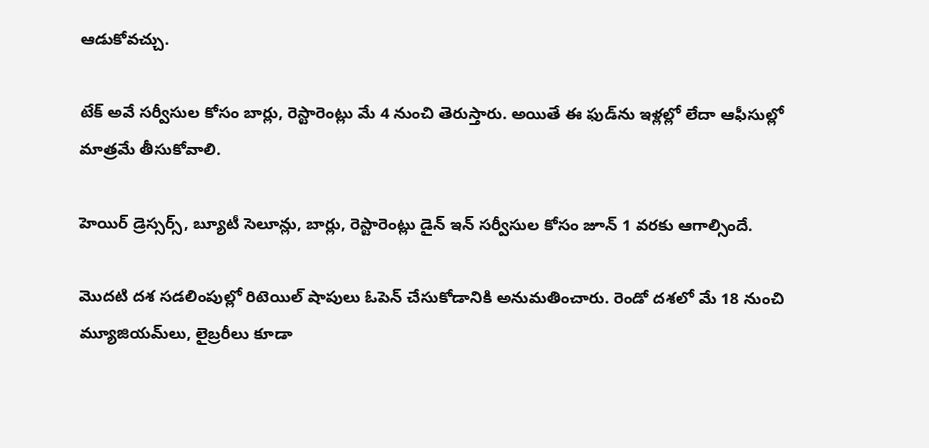ఆడుకోవచ్చు.

టేక్ అవే సర్వీసుల కోసం బార్లు, రెస్టారెంట్లు మే 4 నుంచి తెరుస్తారు. అయితే ఈ ఫుడ్‌ను ఇళ్లల్లో లేదా ఆఫీసుల్లో మాత్రమే తీసుకోవాలి.

హెయిర్ డ్రెస్సర్స్, బ్యూటీ సెలూన్లు, బార్లు, రెస్టారెంట్లు డైన్ ఇన్ సర్వీసుల కోసం జూన్ 1 వరకు ఆగాల్సిందే.

మొదటి దశ సడలింపుల్లో రిటెయిల్ షాపులు ఓపెన్ చేసుకోడానికి అనుమతించారు. రెండో దశలో మే 18 నుంచి మ్యూజియమ్‌లు, లైబ్రరీలు కూడా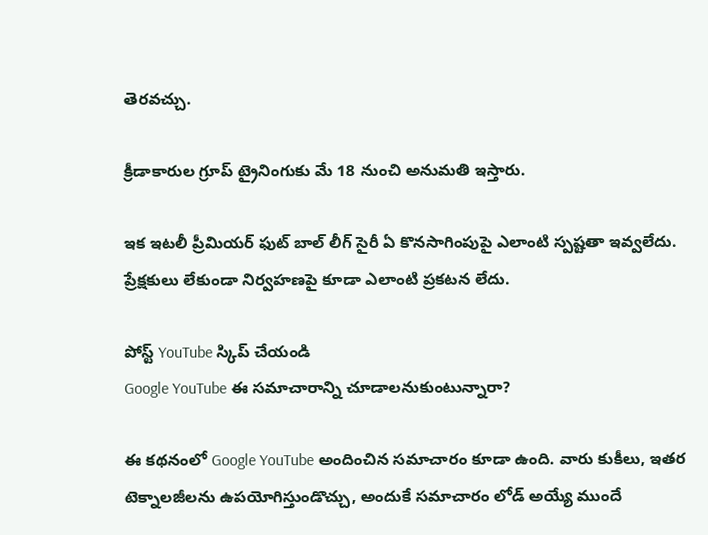తెరవచ్చు.

క్రీడాకారుల గ్రూప్ ట్రైనింగుకు మే 18 నుంచి అనుమతి ఇస్తారు.

ఇక ఇటలీ ప్రీమియర్ ఫుట్ బాల్ లీగ్ సైరీ ఏ కొనసాగింపుపై ఎలాంటి స్పష్టతా ఇవ్వలేదు. ప్రేక్షకులు లేకుండా నిర్వహణపై కూడా ఎలాంటి ప్రకటన లేదు.

పోస్ట్‌ YouTube స్కిప్ చేయండి
Google YouTube ఈ సమాచారాన్ని చూడాలనుకుంటున్నారా?

ఈ కథనంలో Google YouTube అందించిన సమాచారం కూడా ఉంది. వారు కుకీలు, ఇతర టెక్నాలజీలను ఉపయోగిస్తుండొచ్చు, అందుకే సమాచారం లోడ్ అయ్యే ముందే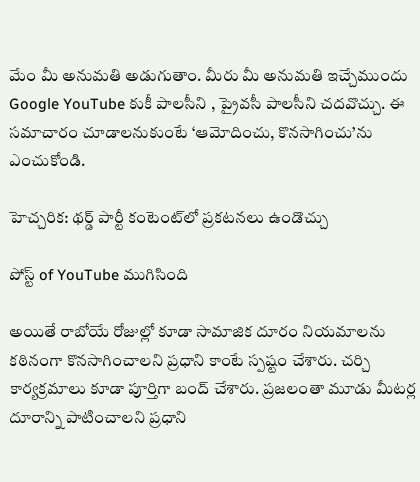మేం మీ అనుమతి అడుగుతాం. మీరు మీ అనుమతి ఇచ్చేముందు Google YouTube కుకీ పాలసీని , ప్రైవసీ పాలసీని చదవొచ్చు. ఈ సమాచారం చూడాలనుకుంటే ‘ఆమోదించు, కొనసాగించు’ను ఎంచుకోండి.

హెచ్చరిక: థర్డ్ పార్టీ కంటెంట్‌లో ప్రకటనలు ఉండొచ్చు

పోస్ట్ of YouTube ముగిసింది

అయితే రాబోయే రోజుల్లో కూడా సామాజిక దూరం నియమాలను కఠినంగా కొనసాగించాలని ప్రధాని కాంటే స్పష్టం చేశారు. చర్చి కార్యక్రమాలు కూడా పూర్తిగా బంద్ చేశారు. ప్రజలంతా మూడు మీటర్ల దూరాన్ని పాటించాలని ప్రధాని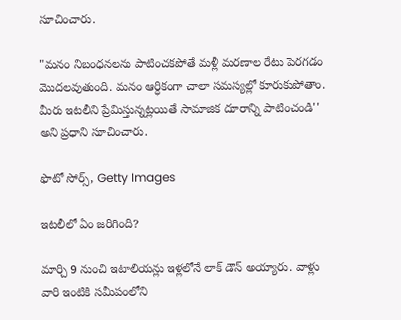సూచించారు.

"మనం నిబంధనలను పాటించకపోతే మళ్లీ మరణాల రేటు పెరగడం మొదలవుతుంది. మనం ఆర్ధికంగా చాలా సమస్యల్లో కూరుకుపోతాం. మీరు ఇటలీని ప్రేమిస్తున్నట్లయితే సామాజిక దూరాన్ని పాటించండి'' అని ప్రధాని సూచించారు.

ఫొటో సోర్స్, Getty Images

ఇటలీలో ఏం జరిగింది?

మార్చి 9 నుంచి ఇటాలియన్లు ఇళ్లలోనే లాక్ డౌన్ అయ్యారు. వాళ్లు వారి ఇంటికి సమీపంలోని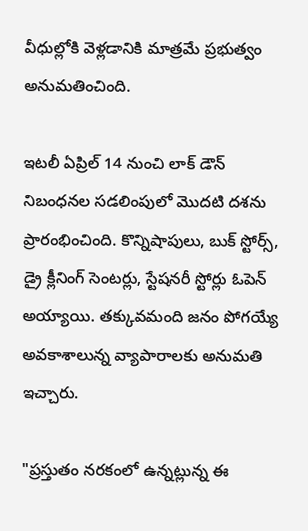వీధుల్లోకి వెళ్లడానికి మాత్రమే ప్రభుత్వం అనుమతించింది.

ఇటలీ ఏప్రిల్ 14 నుంచి లాక్ డౌన్ నిబంధనల సడలింపులో మొదటి దశను ప్రారంభించింది. కొన్నిషాపులు, బుక్ స్టోర్స్, డ్రై క్లీనింగ్ సెంటర్లు, స్టేషనరీ స్టోర్లు ఓపెన్ అయ్యాయి. తక్కువమంది జనం పోగయ్యే అవకాశాలున్న వ్యాపారాలకు అనుమతి ఇచ్చారు.

"ప్రస్తుతం నరకంలో ఉన్నట్లున్న ఈ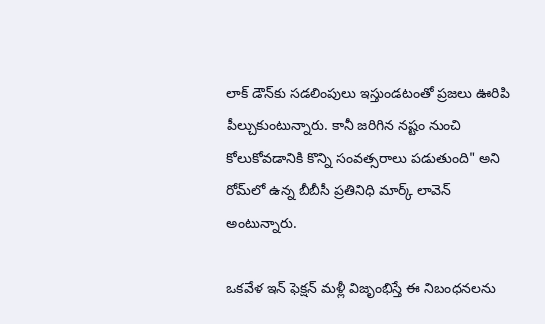లాక్ డౌన్‌కు సడలింపులు ఇస్తుండటంతో ప్రజలు ఊరిపి పీల్చుకుంటున్నారు. కానీ జరిగిన నష్టం నుంచి కోలుకోవడానికి కొన్ని సంవత్సరాలు పడుతుంది" అని రోమ్‌లో ఉన్న బీబీసీ ప్రతినిధి మార్క్ లావెన్ అంటున్నారు.

ఒకవేళ ఇన్ ఫెక్షన్ మళ్లీ విజృంభిస్తే ఈ నిబంధనలను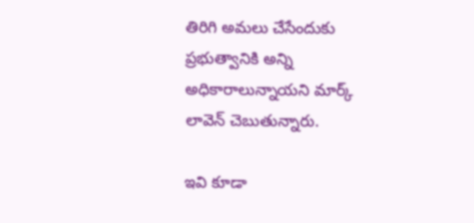తిరిగి అమలు చేసేందుకు ప్రభుత్వానికి అన్ని అధికారాలున్నాయని మార్క్ లావెన్ చెబుతున్నారు.

ఇవి కూడా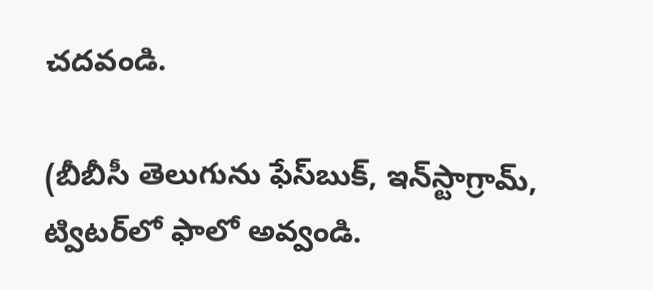చదవండి.

(బీబీసీ తెలుగును ఫేస్‌బుక్, ఇన్‌స్టాగ్రామ్‌, ట్విటర్‌లో ఫాలో అవ్వండి.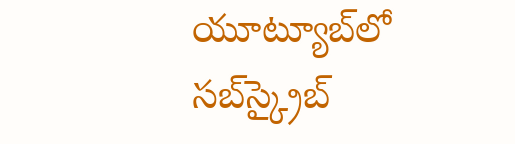యూట్యూబ్‌లో సబ్‌స్క్రైబ్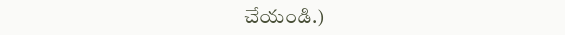చేయండి.)